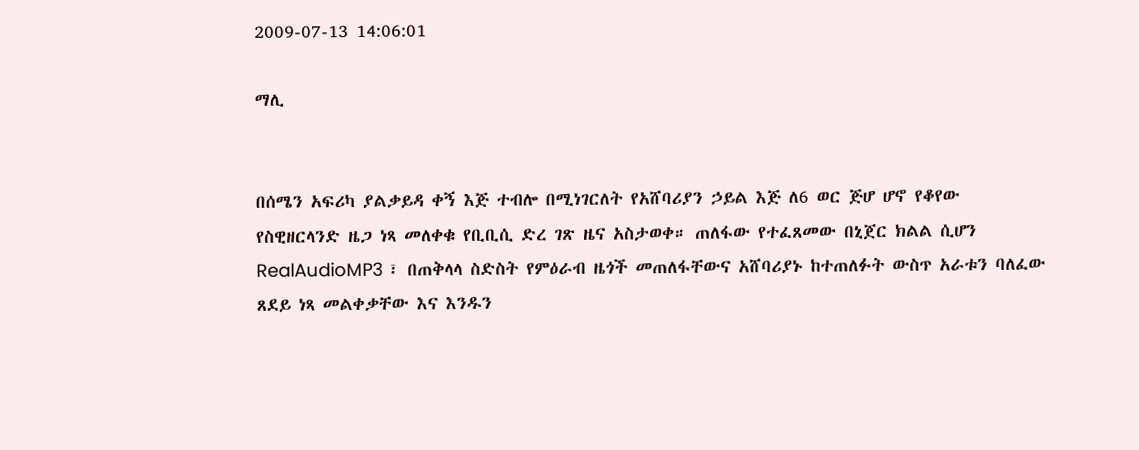2009-07-13 14:06:01

ማሊ


በሰሜን አፍሪካ ያልቃይዳ ቀኝ እጅ ተብሎ በሚነገርለት የአሸባሪያን ኃይል እጅ ለ6 ወር ጅሆ ሆኖ የቆየው የስዊዘርላንድ ዜጋ ነጻ መለቀቁ የቢቢሲ ድረ ገጽ ዜና አስታወቀ። ጠለፋው የተፈጸመው በኒጀር ክልል ሲሆን RealAudioMP3 ፣ በጠቅላላ ስድስት የምዕራብ ዜጎች መጠለፋቸውና አሸባሪያኑ ከተጠለፉት ውስጥ አራቱን ባለፈው ጸደይ ነጻ መልቀቃቸው እና እንዱን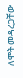ለሞት መዳረጋቸው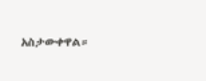አስታውቀዋል።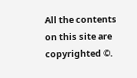All the contents on this site are copyrighted ©.